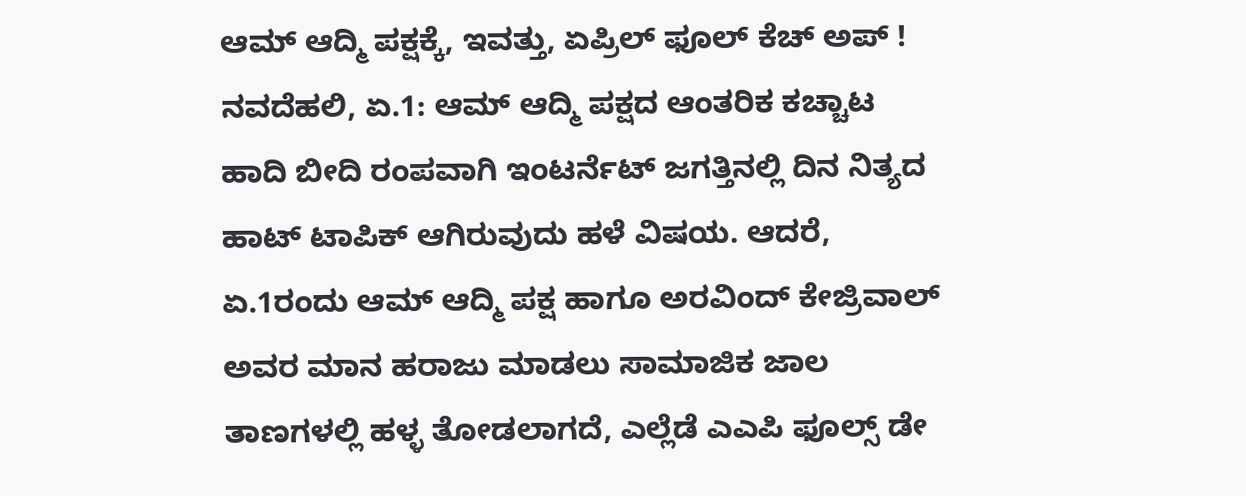ಆಮ್ ಆದ್ಮಿ ಪಕ್ಷಕ್ಕೆ, ಇವತ್ತು, ಏಪ್ರಿಲ್ ಫೂಲ್ ಕೆಚ್ ಅಪ್ !
ನವದೆಹಲಿ, ಏ.1: ಆಮ್ ಆದ್ಮಿ ಪಕ್ಷದ ಆಂತರಿಕ ಕಚ್ಚಾಟ ಹಾದಿ ಬೀದಿ ರಂಪವಾಗಿ ಇಂಟರ್ನೆಟ್ ಜಗತ್ತಿನಲ್ಲಿ ದಿನ ನಿತ್ಯದ ಹಾಟ್ ಟಾಪಿಕ್ ಆಗಿರುವುದು ಹಳೆ ವಿಷಯ. ಆದರೆ, ಏ.1ರಂದು ಆಮ್ ಆದ್ಮಿ ಪಕ್ಷ ಹಾಗೂ ಅರವಿಂದ್ ಕೇಜ್ರಿವಾಲ್ ಅವರ ಮಾನ ಹರಾಜು ಮಾಡಲು ಸಾಮಾಜಿಕ ಜಾಲ ತಾಣಗಳಲ್ಲಿ ಹಳ್ಳ ತೋಡಲಾಗದೆ, ಎಲ್ಲೆಡೆ ಎಎಪಿ ಫೂಲ್ಸ್ ಡೇ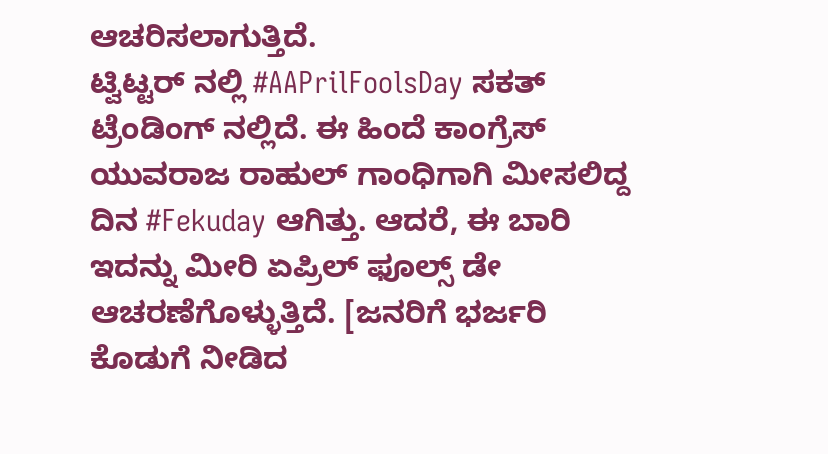ಆಚರಿಸಲಾಗುತ್ತಿದೆ.
ಟ್ವಿಟ್ಟರ್ ನಲ್ಲಿ #AAPrilFoolsDay ಸಕತ್ ಟ್ರೆಂಡಿಂಗ್ ನಲ್ಲಿದೆ. ಈ ಹಿಂದೆ ಕಾಂಗ್ರೆಸ್ ಯುವರಾಜ ರಾಹುಲ್ ಗಾಂಧಿಗಾಗಿ ಮೀಸಲಿದ್ದ ದಿನ #Fekuday ಆಗಿತ್ತು. ಆದರೆ, ಈ ಬಾರಿ ಇದನ್ನು ಮೀರಿ ಏಪ್ರಿಲ್ ಫೂಲ್ಸ್ ಡೇ ಆಚರಣೆಗೊಳ್ಳುತ್ತಿದೆ. [ಜನರಿಗೆ ಭರ್ಜರಿ ಕೊಡುಗೆ ನೀಡಿದ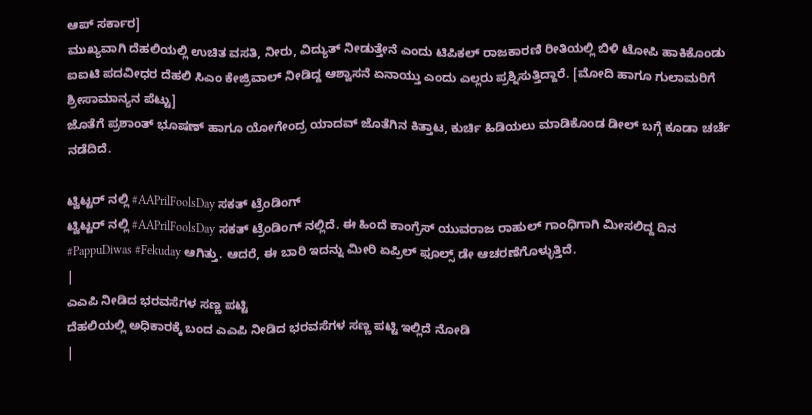ಆಪ್ ಸರ್ಕಾರ]
ಮುಖ್ಯವಾಗಿ ದೆಹಲಿಯಲ್ಲಿ ಉಚಿತ ವಸತಿ, ನೀರು, ವಿದ್ಯುತ್ ನೀಡುತ್ತೇನೆ ಎಂದು ಟಿಪಿಕಲ್ ರಾಜಕಾರಣಿ ರೀತಿಯಲ್ಲಿ ಬಿಳಿ ಟೋಪಿ ಹಾಕಿಕೊಂಡು ಐಐಟಿ ಪದವೀಧರ ದೆಹಲಿ ಸಿಎಂ ಕೇಜ್ರಿವಾಲ್ ನೀಡಿದ್ದ ಆಶ್ವಾಸನೆ ಏನಾಯ್ತು ಎಂದು ಎಲ್ಲರು ಪ್ರಶ್ನಿಸುತ್ತಿದ್ದಾರೆ. [ಮೋದಿ ಹಾಗೂ ಗುಲಾಮರಿಗೆ ಶ್ರೀಸಾಮಾನ್ಯನ ಪೆಟ್ಟು]
ಜೊತೆಗೆ ಪ್ರಶಾಂತ್ ಭೂಷಣ್ ಹಾಗೂ ಯೋಗೇಂದ್ರ ಯಾದವ್ ಜೊತೆಗಿನ ಕಿತ್ತಾಟ, ಕುರ್ಚಿ ಹಿಡಿಯಲು ಮಾಡಿಕೊಂಡ ಡೀಲ್ ಬಗ್ಗೆ ಕೂಡಾ ಚರ್ಚೆ ನಡೆದಿದೆ.

ಟ್ವಿಟ್ಟರ್ ನಲ್ಲಿ #AAPrilFoolsDay ಸಕತ್ ಟ್ರೆಂಡಿಂಗ್
ಟ್ವಿಟ್ಟರ್ ನಲ್ಲಿ #AAPrilFoolsDay ಸಕತ್ ಟ್ರೆಂಡಿಂಗ್ ನಲ್ಲಿದೆ. ಈ ಹಿಂದೆ ಕಾಂಗ್ರೆಸ್ ಯುವರಾಜ ರಾಹುಲ್ ಗಾಂಧಿಗಾಗಿ ಮೀಸಲಿದ್ದ ದಿನ #PappuDiwas #Fekuday ಆಗಿತ್ತು. ಆದರೆ, ಈ ಬಾರಿ ಇದನ್ನು ಮೀರಿ ಏಪ್ರಿಲ್ ಫೂಲ್ಸ್ ಡೇ ಆಚರಣೆಗೊಳ್ಳುತ್ತಿದೆ.
|
ಎಎಪಿ ನೀಡಿದ ಭರವಸೆಗಳ ಸಣ್ಣ ಪಟ್ಟಿ
ದೆಹಲಿಯಲ್ಲಿ ಅಧಿಕಾರಕ್ಕೆ ಬಂದ ಎಎಪಿ ನೀಡಿದ ಭರವಸೆಗಳ ಸಣ್ಣ ಪಟ್ಟಿ ಇಲ್ಲಿದೆ ನೋಡಿ
|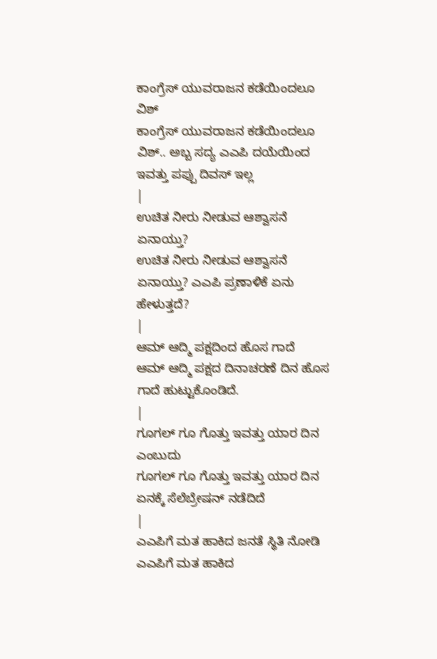ಕಾಂಗ್ರೆಸ್ ಯುವರಾಜನ ಕಡೆಯಿಂದಲೂ ವಿಶ್
ಕಾಂಗ್ರೆಸ್ ಯುವರಾಜನ ಕಡೆಯಿಂದಲೂ ವಿಶ್.. ಅಬ್ಬ ಸದ್ಯ ಎಎಪಿ ದಯೆಯಿಂದ ಇವತ್ತು ಪಪ್ಪು ದಿವಸ್ ಇಲ್ಲ
|
ಉಚಿತ ನೀರು ನೀಡುವ ಆಶ್ವಾಸನೆ ಏನಾಯ್ತು?
ಉಚಿತ ನೀರು ನೀಡುವ ಆಶ್ವಾಸನೆ ಏನಾಯ್ತು? ಎಎಪಿ ಪ್ರಣಾಳಿಕೆ ಏನು ಹೇಳುತ್ತದೆ?
|
ಆಮ್ ಆದ್ಮಿ ಪಕ್ಷದಿಂದ ಹೊಸ ಗಾದೆ
ಆಮ್ ಆದ್ಮಿ ಪಕ್ಷದ ದಿನಾಚರಣೆ ದಿನ ಹೊಸ ಗಾದೆ ಹುಟ್ಟುಕೊಂಡಿದೆ.
|
ಗೂಗಲ್ ಗೂ ಗೊತ್ತು ಇವತ್ತು ಯಾರ ದಿನ ಎಂಬುದು
ಗೂಗಲ್ ಗೂ ಗೊತ್ತು ಇವತ್ತು ಯಾರ ದಿನ ಏನಕ್ಕೆ ಸೆಲೆಬ್ರೇಷನ್ ನಡೆದಿದೆ
|
ಎಎಪಿಗೆ ಮತ ಹಾಕಿದ ಜನತೆ ಸ್ಥಿತಿ ನೋಡಿ
ಎಎಪಿಗೆ ಮತ ಹಾಕಿದ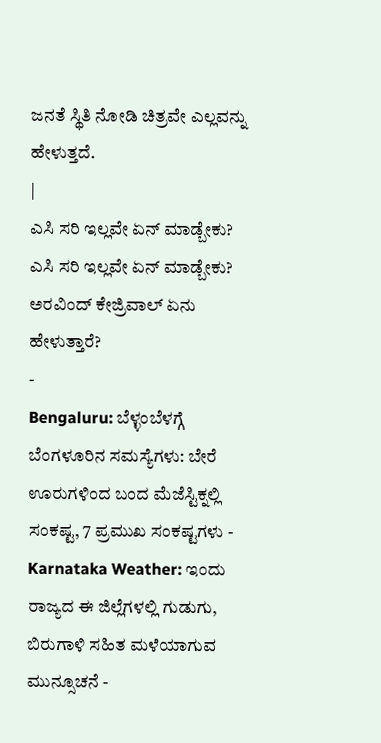ಜನತೆ ಸ್ಥಿತಿ ನೋಡಿ ಚಿತ್ರವೇ ಎಲ್ಲವನ್ನು ಹೇಳುತ್ತದೆ.
|
ಎಸಿ ಸರಿ ಇಲ್ಲವೇ ಏನ್ ಮಾಡ್ಬೇಕು?
ಎಸಿ ಸರಿ ಇಲ್ಲವೇ ಏನ್ ಮಾಡ್ಬೇಕು? ಅರವಿಂದ್ ಕೇಜ್ರಿವಾಲ್ ಏನು ಹೇಳುತ್ತಾರೆ?
-
Bengaluru: ಬೆಳ್ಳಂಬೆಳಗ್ಗೆ ಬೆಂಗಳೂರಿನ ಸಮಸ್ಯೆಗಳು: ಬೇರೆ ಊರುಗಳಿಂದ ಬಂದ ಮೆಜೆಸ್ಟಿಕ್ನಲ್ಲಿ ಸಂಕಷ್ಟ, 7 ಪ್ರಮುಖ ಸಂಕಷ್ಟಗಳು -
Karnataka Weather: ಇಂದು ರಾಜ್ಯದ ಈ ಜಿಲ್ಲೆಗಳಲ್ಲಿ ಗುಡುಗು, ಬಿರುಗಾಳಿ ಸಹಿತ ಮಳೆಯಾಗುವ ಮುನ್ಸೂಚನೆ -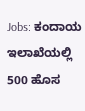Jobs: ಕಂದಾಯ ಇಲಾಖೆಯಲ್ಲಿ 500 ಹೊಸ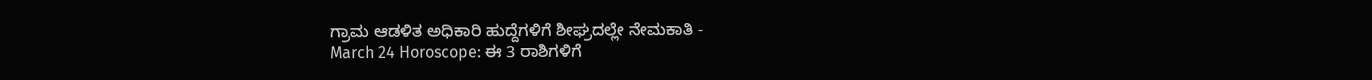ಗ್ರಾಮ ಆಡಳಿತ ಅಧಿಕಾರಿ ಹುದ್ದೆಗಳಿಗೆ ಶೀಘ್ರದಲ್ಲೇ ನೇಮಕಾತಿ -
March 24 Horoscope: ಈ 3 ರಾಶಿಗಳಿಗೆ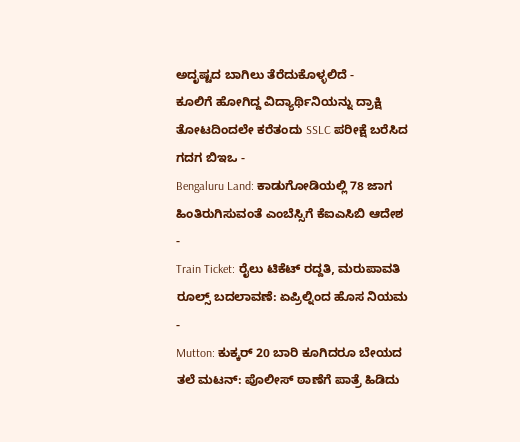ಅದೃಷ್ಟದ ಬಾಗಿಲು ತೆರೆದುಕೊಳ್ಳಲಿದೆ -
ಕೂಲಿಗೆ ಹೋಗಿದ್ದ ವಿದ್ಯಾರ್ಥಿನಿಯನ್ನು ದ್ರಾಕ್ಷಿ ತೋಟದಿಂದಲೇ ಕರೆತಂದು SSLC ಪರೀಕ್ಷೆ ಬರೆಸಿದ ಗದಗ ಬಿಇಒ -
Bengaluru Land: ಕಾಡುಗೋಡಿಯಲ್ಲಿ 78 ಜಾಗ ಹಿಂತಿರುಗಿಸುವಂತೆ ಎಂಬೆಸ್ಸಿಗೆ ಕೆಐಎಸಿಬಿ ಆದೇಶ -
Train Ticket: ರೈಲು ಟಿಕೆಟ್ ರದ್ದತಿ, ಮರುಪಾವತಿ ರೂಲ್ಸ್ ಬದಲಾವಣೆ: ಏಪ್ರಿಲ್ನಿಂದ ಹೊಸ ನಿಯಮ -
Mutton: ಕುಕ್ಕರ್ 20 ಬಾರಿ ಕೂಗಿದರೂ ಬೇಯದ ತಲೆ ಮಟನ್: ಪೊಲೀಸ್ ಠಾಣೆಗೆ ಪಾತ್ರೆ ಹಿಡಿದು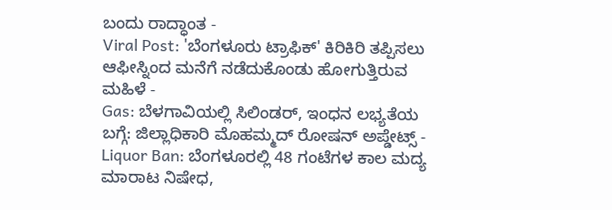ಬಂದು ರಾದ್ಧಾಂತ -
Viral Post: 'ಬೆಂಗಳೂರು ಟ್ರಾಫಿಕ್' ಕಿರಿಕಿರಿ ತಪ್ಪಿಸಲು ಆಫೀಸ್ನಿಂದ ಮನೆಗೆ ನಡೆದುಕೊಂಡು ಹೋಗುತ್ತಿರುವ ಮಹಿಳೆ -
Gas: ಬೆಳಗಾವಿಯಲ್ಲಿ ಸಿಲಿಂಡರ್, ಇಂಧನ ಲಭ್ಯತೆಯ ಬಗ್ಗೆ: ಜಿಲ್ಲಾಧಿಕಾರಿ ಮೊಹಮ್ಮದ್ ರೋಷನ್ ಅಪ್ಡೇಟ್ಸ್ -
Liquor Ban: ಬೆಂಗಳೂರಲ್ಲಿ 48 ಗಂಟೆಗಳ ಕಾಲ ಮದ್ಯ ಮಾರಾಟ ನಿಷೇಧ,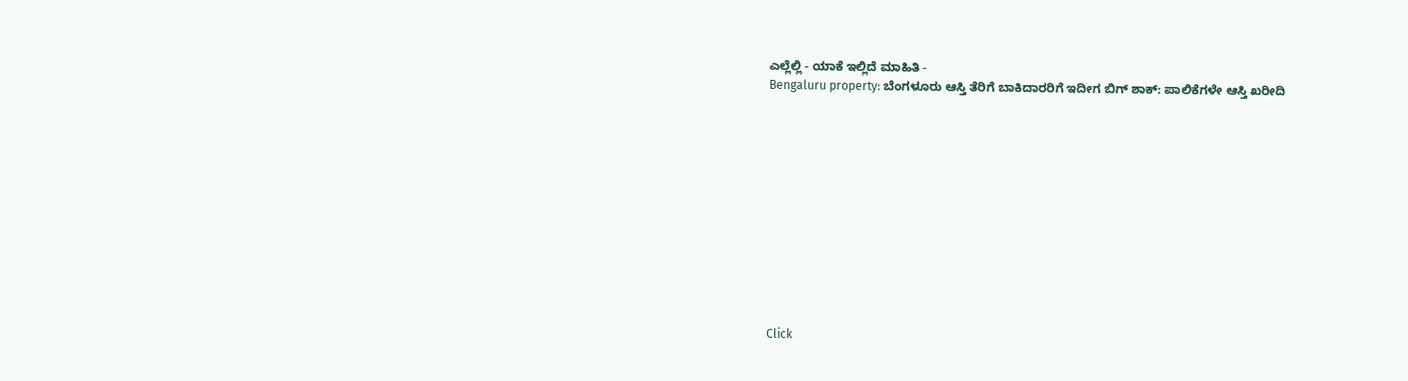ಎಲ್ಲೆಲ್ಲಿ - ಯಾಕೆ ಇಲ್ಲಿದೆ ಮಾಹಿತಿ -
Bengaluru property: ಬೆಂಗಳೂರು ಆಸ್ತಿ ತೆರಿಗೆ ಬಾಕಿದಾರರಿಗೆ ಇದೀಗ ಬಿಗ್ ಶಾಕ್: ಪಾಲಿಕೆಗಳೇ ಆಸ್ತಿ ಖರೀದಿ












Click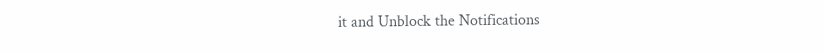it and Unblock the Notifications